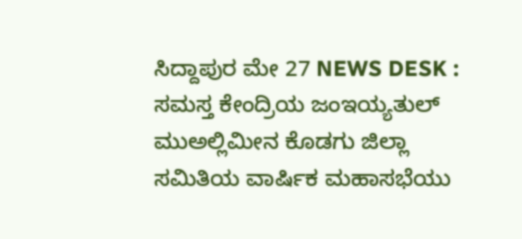ಸಿದ್ದಾಪುರ ಮೇ 27 NEWS DESK : ಸಮಸ್ತ ಕೇಂದ್ರಿಯ ಜಂಇಯ್ಯತುಲ್ ಮುಅಲ್ಲಿಮೀನ ಕೊಡಗು ಜಿಲ್ಲಾ ಸಮಿತಿಯ ವಾರ್ಷಿಕ ಮಹಾಸಭೆಯು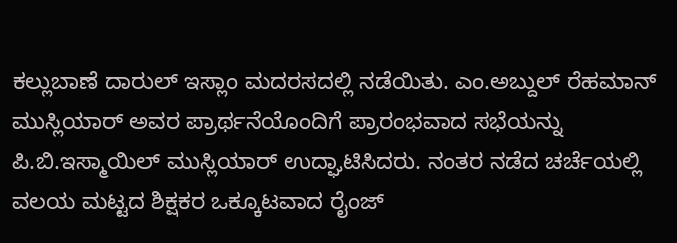ಕಲ್ಲುಬಾಣೆ ದಾರುಲ್ ಇಸ್ಲಾಂ ಮದರಸದಲ್ಲಿ ನಡೆಯಿತು. ಎಂ.ಅಬ್ದುಲ್ ರೆಹಮಾನ್ ಮುಸ್ಲಿಯಾರ್ ಅವರ ಪ್ರಾರ್ಥನೆಯೊಂದಿಗೆ ಪ್ರಾರಂಭವಾದ ಸಭೆಯನ್ನು ಪಿ.ಬಿ.ಇಸ್ಮಾಯಿಲ್ ಮುಸ್ಲಿಯಾರ್ ಉದ್ಘಾಟಿಸಿದರು. ನಂತರ ನಡೆದ ಚರ್ಚೆಯಲ್ಲಿ ವಲಯ ಮಟ್ಟದ ಶಿಕ್ಷಕರ ಒಕ್ಕೂಟವಾದ ರೈಂಜ್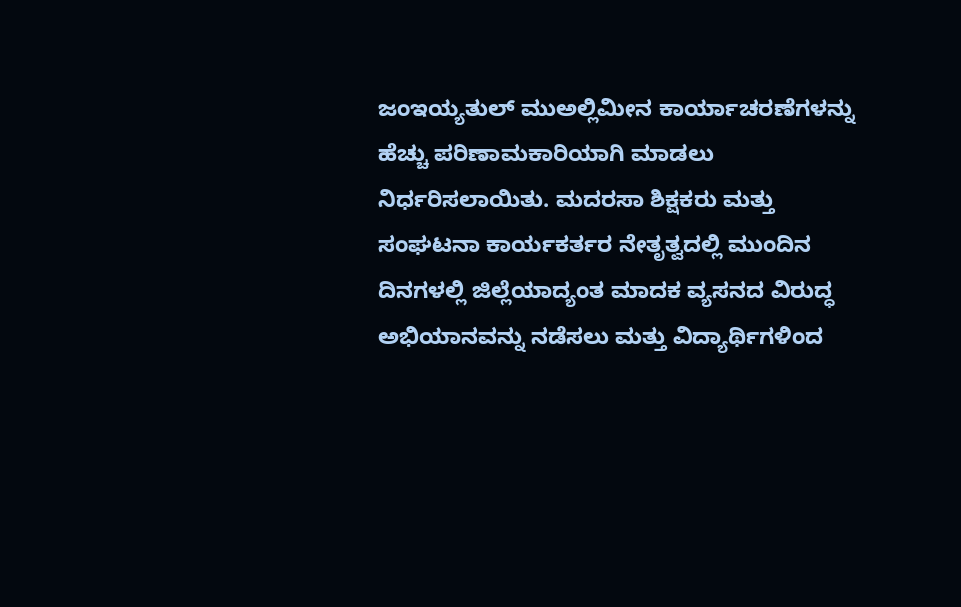ಜಂಇಯ್ಯತುಲ್ ಮುಅಲ್ಲಿಮೀನ ಕಾರ್ಯಾಚರಣೆಗಳನ್ನು ಹೆಚ್ಚು ಪರಿಣಾಮಕಾರಿಯಾಗಿ ಮಾಡಲು ನಿರ್ಧರಿಸಲಾಯಿತು. ಮದರಸಾ ಶಿಕ್ಷಕರು ಮತ್ತು ಸಂಘಟನಾ ಕಾರ್ಯಕರ್ತರ ನೇತೃತ್ವದಲ್ಲಿ ಮುಂದಿನ ದಿನಗಳಲ್ಲಿ ಜಿಲ್ಲೆಯಾದ್ಯಂತ ಮಾದಕ ವ್ಯಸನದ ವಿರುದ್ಧ ಅಭಿಯಾನವನ್ನು ನಡೆಸಲು ಮತ್ತು ವಿದ್ಯಾರ್ಥಿಗಳಿಂದ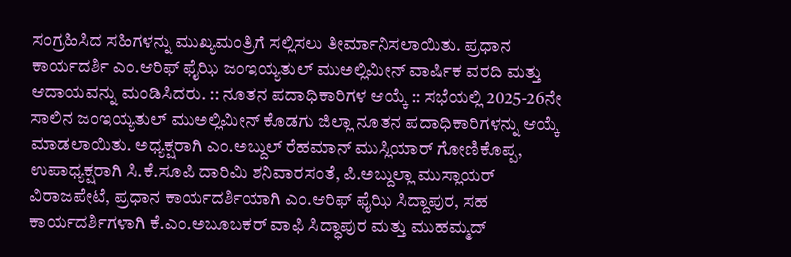ಸಂಗ್ರಹಿಸಿದ ಸಹಿಗಳನ್ನು ಮುಖ್ಯಮಂತ್ರಿಗೆ ಸಲ್ಲಿಸಲು ತೀರ್ಮಾನಿಸಲಾಯಿತು. ಪ್ರಧಾನ ಕಾರ್ಯದರ್ಶಿ ಎಂ.ಆರಿಫ್ ಫೈಝಿ ಜಂಇಯ್ಯತುಲ್ ಮುಅಲ್ಲಿಮೀನ್ ವಾರ್ಷಿಕ ವರದಿ ಮತ್ತು ಆದಾಯವನ್ನು ಮಂಡಿಸಿದರು. :: ನೂತನ ಪದಾಧಿಕಾರಿಗಳ ಆಯ್ಕೆ :: ಸಭೆಯಲ್ಲಿ 2025-26ನೇ ಸಾಲಿನ ಜಂಇಯ್ಯತುಲ್ ಮುಅಲ್ಲಿಮೀನ್ ಕೊಡಗು ಜಿಲ್ಲಾ ನೂತನ ಪದಾಧಿಕಾರಿಗಳನ್ನು ಆಯ್ಕೆ ಮಾಡಲಾಯಿತು. ಅಧ್ಯಕ್ಷರಾಗಿ ಎಂ.ಅಬ್ದುಲ್ ರೆಹಮಾನ್ ಮುಸ್ಲಿಯಾರ್ ಗೋಣಿಕೊಪ್ಪ, ಉಪಾಧ್ಯಕ್ಷರಾಗಿ ಸಿ.ಕೆ.ಸೂಪಿ ದಾರಿಮಿ ಶನಿವಾರಸಂತೆ, ಪಿ.ಅಬ್ದುಲ್ಲಾ ಮುಸ್ಲಾಯರ್ ವಿರಾಜಪೇಟೆ, ಪ್ರಧಾನ ಕಾರ್ಯದರ್ಶಿಯಾಗಿ ಎಂ.ಆರಿಫ್ ಫೈಝಿ ಸಿದ್ದಾಪುರ, ಸಹ ಕಾರ್ಯದರ್ಶಿಗಳಾಗಿ ಕೆ.ಎಂ.ಅಬೂಬಕರ್ ವಾಫಿ ಸಿದ್ಧಾಪುರ ಮತ್ತು ಮುಹಮ್ಮದ್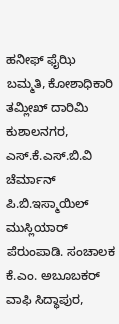ಹನೀಫ್ ಫೈಝಿ ಬಮ್ಮತಿ, ಕೋಶಾಧಿಕಾರಿ ತಮ್ಲೀಖ್ ದಾರಿಮಿ ಕುಶಾಲನಗರ, ಎಸ್.ಕೆ.ಎಸ್.ಬಿ.ವಿ ಚೆರ್ಮಾನ್ ಪಿ.ಬಿ.ಇಸ್ಮಾಯಿಲ್ ಮುಸ್ಲಿಯಾರ್ ಪೆರುಂಪಾಡಿ. ಸಂಚಾಲಕ ಕೆ.ಎಂ. ಅಬೂಬಕರ್ ವಾಫಿ ಸಿದ್ಧಾಪುರ,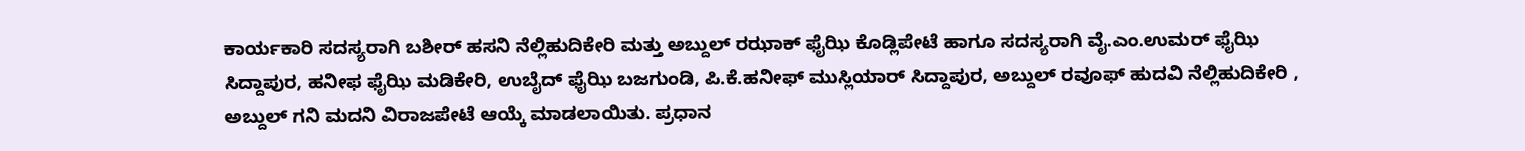ಕಾರ್ಯಕಾರಿ ಸದಸ್ಯರಾಗಿ ಬಶೀರ್ ಹಸನಿ ನೆಲ್ಲಿಹುದಿಕೇರಿ ಮತ್ತು ಅಬ್ದುಲ್ ರಝಾಕ್ ಫೈಝಿ ಕೊಡ್ಲಿಪೇಟೆ ಹಾಗೂ ಸದಸ್ಯರಾಗಿ ವೈ.ಎಂ.ಉಮರ್ ಫೈಝಿ ಸಿದ್ದಾಪುರ, ಹನೀಫ ಫೈಝಿ ಮಡಿಕೇರಿ, ಉಬೈದ್ ಫೈಝಿ ಬಜಗುಂಡಿ, ಪಿ.ಕೆ.ಹನೀಫ್ ಮುಸ್ಲಿಯಾರ್ ಸಿದ್ದಾಪುರ, ಅಬ್ದುಲ್ ರವೂಫ್ ಹುದವಿ ನೆಲ್ಲಿಹುದಿಕೇರಿ , ಅಬ್ದುಲ್ ಗನಿ ಮದನಿ ವಿರಾಜಪೇಟೆ ಆಯ್ಕೆ ಮಾಡಲಾಯಿತು. ಪ್ರಧಾನ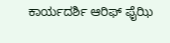ಕಾರ್ಯದರ್ಶಿ ಆರಿಫ್ ಫೈಝಿ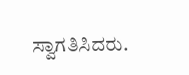ಸ್ವಾಗತಿಸಿದರು.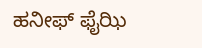ಹನೀಫ್ ಫೈಝಿ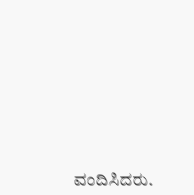ವಂದಿಸಿದರು.